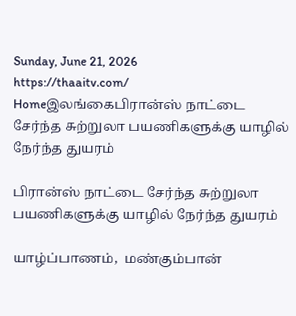Sunday, June 21, 2026
https://thaaitv.com/
Homeஇலங்கைபிரான்ஸ் நாட்டை சேர்ந்த சுற்றுலா பயணிகளுக்கு யாழில் நேர்ந்த துயரம்

பிரான்ஸ் நாட்டை சேர்ந்த சுற்றுலா பயணிகளுக்கு யாழில் நேர்ந்த துயரம்

யாழ்ப்பாணம்,  மண்கும்பான்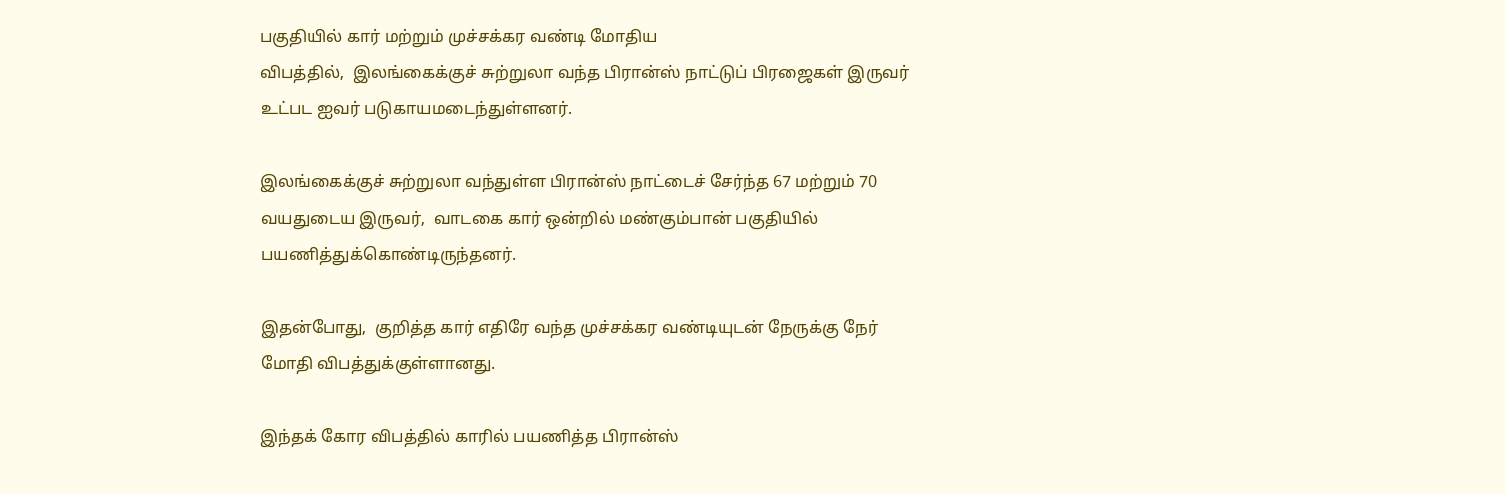பகுதியில் கார் மற்றும் முச்சக்கர வண்டி மோதிய
விபத்தில்,  இலங்கைக்குச் சுற்றுலா வந்த பிரான்ஸ் நாட்டுப் பிரஜைகள் இருவர்
உட்பட ஐவர் படுகாயமடைந்துள்ளனர்.

இலங்கைக்குச் சுற்றுலா வந்துள்ள பிரான்ஸ் நாட்டைச் சேர்ந்த 67 மற்றும் 70
வயதுடைய இருவர்,  வாடகை கார் ஒன்றில் மண்கும்பான் பகுதியில்
பயணித்துக்கொண்டிருந்தனர்.

இதன்போது,  குறித்த கார் எதிரே வந்த முச்சக்கர வண்டியுடன் நேருக்கு நேர்
மோதி விபத்துக்குள்ளானது.

இந்தக் கோர விபத்தில் காரில் பயணித்த பிரான்ஸ்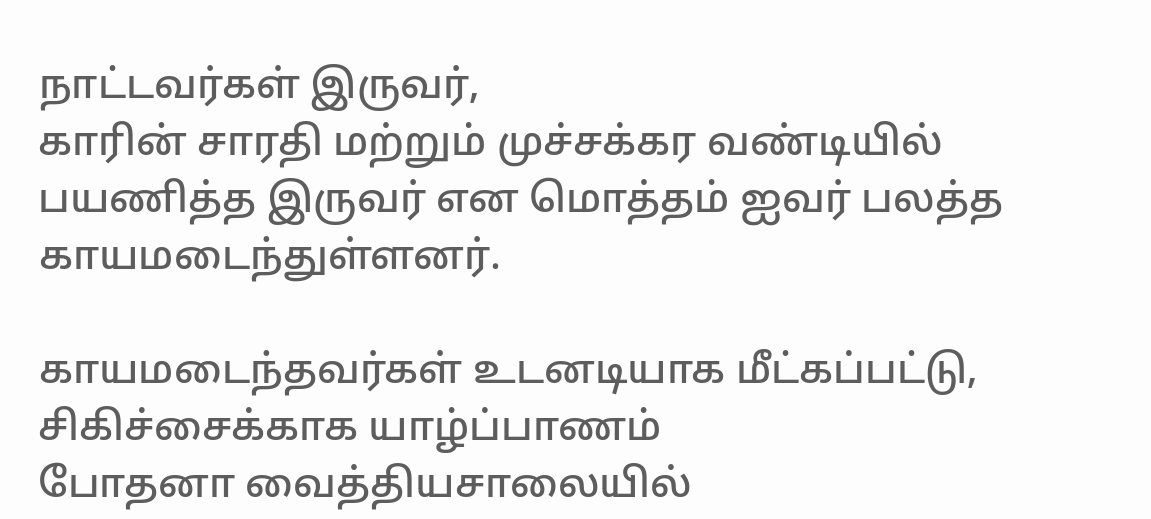நாட்டவர்கள் இருவர்,
காரின் சாரதி மற்றும் முச்சக்கர வண்டியில் பயணித்த இருவர் என மொத்தம் ஐவர் பலத்த காயமடைந்துள்ளனர்.

காயமடைந்தவர்கள் உடனடியாக மீட்கப்பட்டு,  சிகிச்சைக்காக யாழ்ப்பாணம்
போதனா வைத்தியசாலையில்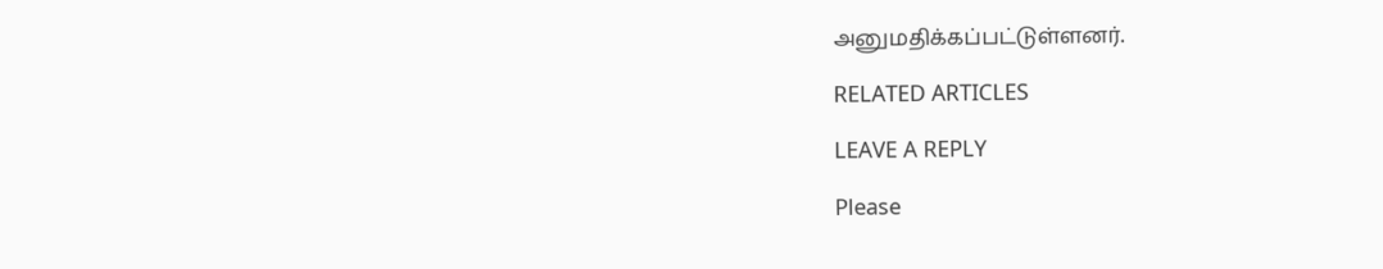அனுமதிக்கப்பட்டுள்ளனர்.

RELATED ARTICLES

LEAVE A REPLY

Please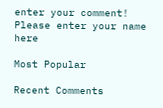enter your comment!
Please enter your name here

Most Popular

Recent Comments